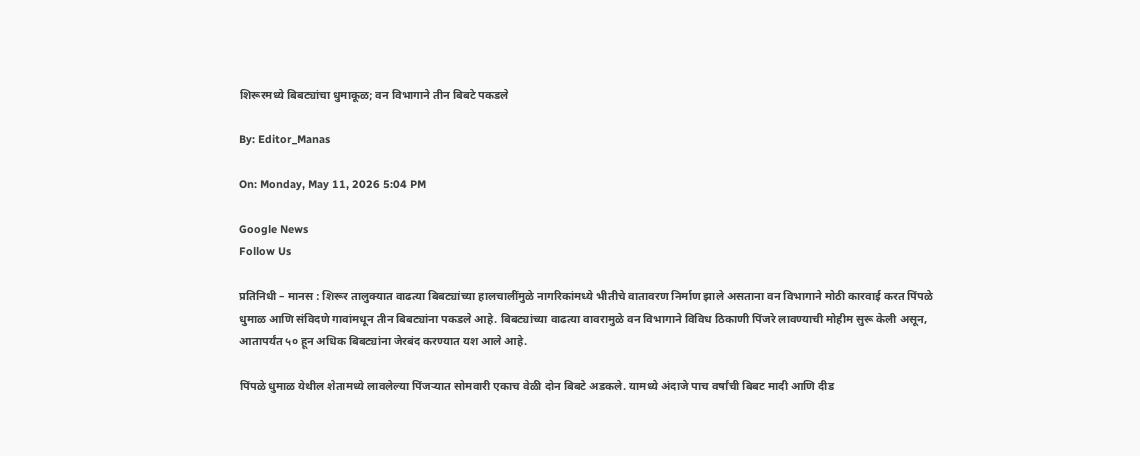शिरूरमध्ये बिबट्यांचा धुमाकूळ; वन विभागाने तीन बिबटे पकडले

By: Editor_Manas

On: Monday, May 11, 2026 5:04 PM

Google News
Follow Us

प्रतिनिधी – मानस : शिरूर तालुक्यात वाढत्या बिबट्यांच्या हालचालींमुळे नागरिकांमध्ये भीतीचे वातावरण निर्माण झाले असताना वन विभागाने मोठी कारवाई करत पिंपळे धुमाळ आणि संविदणे गावांमधून तीन बिबट्यांना पकडले आहे. बिबट्यांच्या वाढत्या वावरामुळे वन विभागाने विविध ठिकाणी पिंजरे लावण्याची मोहीम सुरू केली असून, आतापर्यंत ५० हून अधिक बिबट्यांना जेरबंद करण्यात यश आले आहे.

पिंपळे धुमाळ येथील शेतामध्ये लावलेल्या पिंजऱ्यात सोमवारी एकाच वेळी दोन बिबटे अडकले. यामध्ये अंदाजे पाच वर्षांची बिबट मादी आणि दीड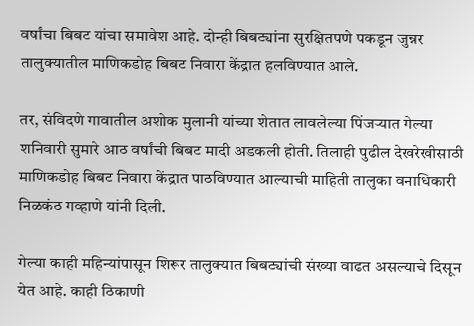वर्षांचा बिबट यांचा समावेश आहे. दोन्ही बिबट्यांना सुरक्षितपणे पकडून जुन्नर तालुक्यातील माणिकडोह बिबट निवारा केंद्रात हलविण्यात आले.

तर, संविदणे गावातील अशोक मुलानी यांच्या शेतात लावलेल्या पिंजऱ्यात गेल्या शनिवारी सुमारे आठ वर्षांची बिबट मादी अडकली होती. तिलाही पुढील देखरेखीसाठी माणिकडोह बिबट निवारा केंद्रात पाठविण्यात आल्याची माहिती तालुका वनाधिकारी निळकंठ गव्हाणे यांनी दिली.

गेल्या काही महिन्यांपासून शिरूर तालुक्यात बिबट्यांची संख्या वाढत असल्याचे दिसून येत आहे. काही ठिकाणी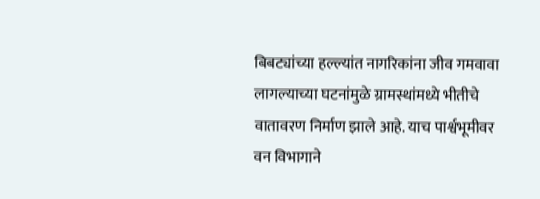बिबट्यांच्या हल्ल्यांत नागरिकांना जीव गमवावा लागल्याच्या घटनांमुळे ग्रामस्थांमध्ये भीतीचे वातावरण निर्माण झाले आहे. याच पार्श्वभूमीवर वन विभागाने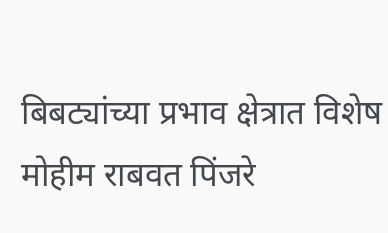बिबट्यांच्या प्रभाव क्षेत्रात विशेष मोहीम राबवत पिंजरे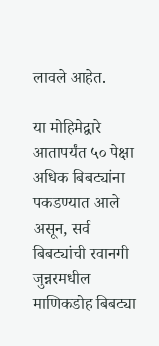लावले आहेत.

या मोहिमेद्वारे आतापर्यंत ५० पेक्षा अधिक बिबट्यांना पकडण्यात आले असून, सर्व बिबट्यांची रवानगी जुन्नरमधील माणिकडोह बिबट्या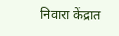निवारा केंद्रात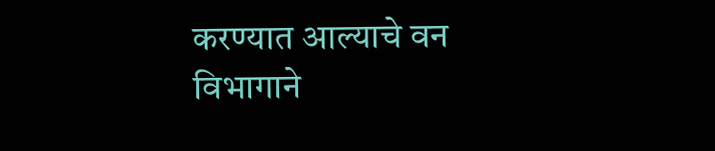करण्यात आल्याचे वन विभागाने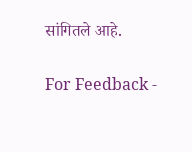सांगितले आहे.

For Feedback -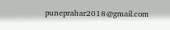puneprahar2018@gmail.com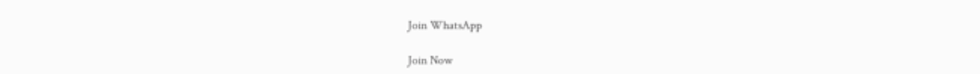Join WhatsApp

Join Now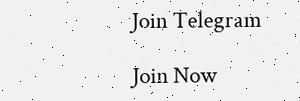Join Telegram

Join Now